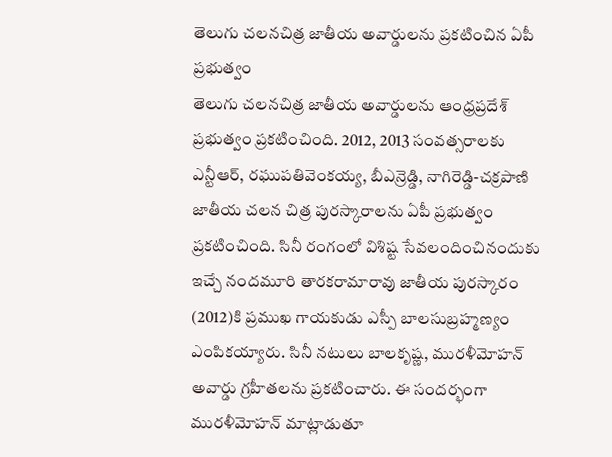తెలుగు చలనచిత్ర జాతీయ అవార్డులను ప్రకటించిన ఏపీ ప్రభుత్వం
తెలుగు చలనచిత్ర జాతీయ అవార్డులను ఆంధ్రప్రదేశ్ ప్రభుత్వం ప్రకటించింది. 2012, 2013 సంవత్సరాలకు ఎన్టీఆర్, రఘుపతివెంకయ్య, బీఎన్రెడ్డి, నాగిరెడ్డి-చక్రపాణి జాతీయ చలన చిత్ర పురస్కారాలను ఏపీ ప్రభుత్వం ప్రకటించింది. సినీ రంగంలో విశిష్ట సేవలందించినందుకు ఇచ్చే నందమూరి తారకరామారావు జాతీయ పురస్కారం (2012)కి ప్రముఖ గాయకుడు ఎస్పీ బాలసుబ్రహ్మణ్యం ఎంపికయ్యారు. సినీ నటులు బాలకృష్ణ, మురళీమోహన్ అవార్డు గ్రహీతలను ప్రకటించారు. ఈ సందర్భంగా మురళీమోహన్ మాట్లాడుతూ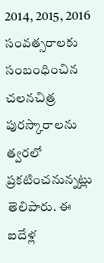2014, 2015, 2016 సంవత్సరాలకు సంబంధించిన చలనచిత్ర పురస్కారాలను త్వరలో ప్రకటించనున్నట్లు తెలిపారు. ఈ ఐదేళ్ల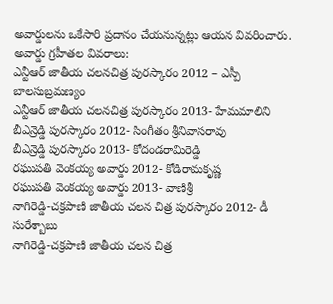అవార్డులను ఒకేసారి ప్రదానం చేయనున్నట్లు ఆయన వివరించారు.
అవార్డు గ్రహీతల వివరాలు:
ఎన్టీఆర్ జాతీయ చలనచిత్ర పురస్కారం 2012 – ఎస్పీ బాలసుబ్రమణ్యం
ఎన్టీఆర్ జాతీయ చలనచిత్ర పురస్కారం 2013- హేమమాలిని
బీఎన్రెడ్డి పురస్కారం 2012- సింగీతం శ్రీనివాసరావు
బీఎన్రెడ్డి పురస్కారం 2013- కోదండరామిరెడ్డి
రఘుపతి వెంకయ్య అవార్డు 2012- కోడిరామకృష్ణ
రఘుపతి వెంకయ్య అవార్డు 2013- వాణిశ్రీ
నాగిరెడ్డి-చక్రపాణి జాతీయ చలన చిత్ర పురస్కారం 2012- డీ సురేశ్బాబు
నాగిరెడ్డి-చక్రపాణి జాతీయ చలన చిత్ర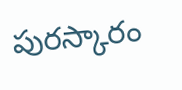పురస్కారం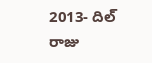2013- దిల్ రాజు